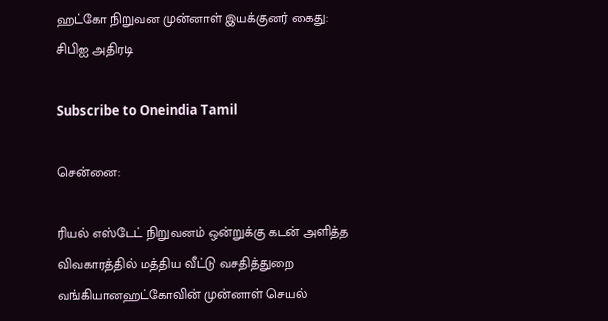ஹட்கோ நிறுவன முன்னாள் இயக்குனர் கைது: சிபிஐ அதிரடி

Subscribe to Oneindia Tamil

சென்னை:

ரியல் எஸ்டேட் நிறுவனம் ஒன்றுக்கு கடன் அளித்த விவகாரத்தில் மத்திய வீட்டு வசதித்துறை வங்கியானஹட்கோவின் முன்னாள் செயல்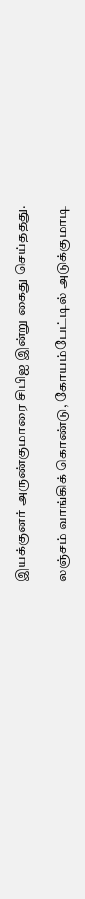இயக்குனர் அருண்குமாரை சிபிஐ இன்று கைது செய்ததது.

லஞ்சம் வாங்கிக் கொண்டு, கோயம்பேட்டில் அடுக்குமாடி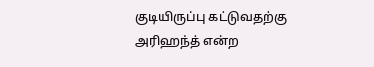குடியிருப்பு கட்டுவதற்கு அரிஹந்த் என்ற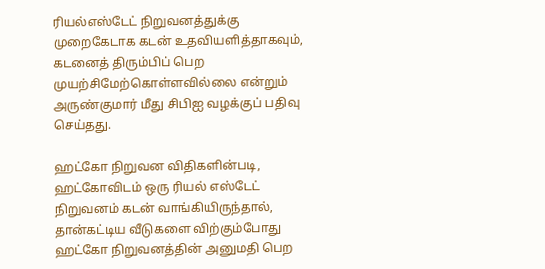ரியல்எஸ்டேட் நிறுவனத்துக்கு முறைகேடாக கடன் உதவியளித்தாகவும், கடனைத் திரும்பிப் பெற முயற்சிமேற்கொள்ளவில்லை என்றும் அருண்குமார் மீது சிபிஐ வழக்குப் பதிவு செய்தது.

ஹட்கோ நிறுவன விதிகளின்படி, ஹட்கோவிடம் ஒரு ரியல் எஸ்டேட் நிறுவனம் கடன் வாங்கியிருந்தால், தான்கட்டிய வீடுகளை விற்கும்போது ஹட்கோ நிறுவனத்தின் அனுமதி பெற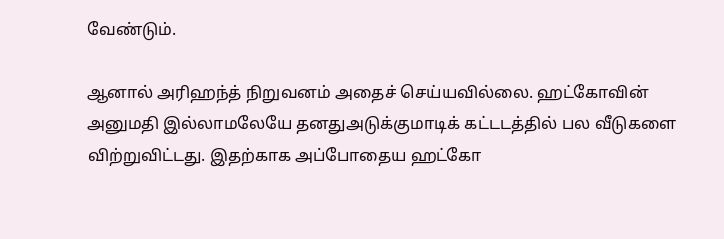வேண்டும்.

ஆனால் அரிஹந்த் நிறுவனம் அதைச் செய்யவில்லை. ஹட்கோவின் அனுமதி இல்லாமலேயே தனதுஅடுக்குமாடிக் கட்டடத்தில் பல வீடுகளை விற்றுவிட்டது. இதற்காக அப்போதைய ஹட்கோ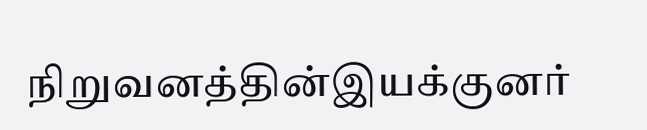நிறுவனத்தின்இயக்குனர்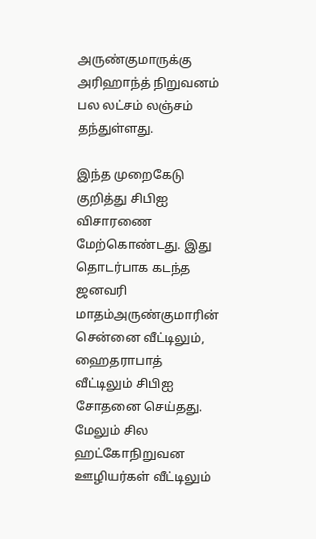அருண்குமாருக்கு அரிஹாந்த் நிறுவனம் பல லட்சம் லஞ்சம் தந்துள்ளது.

இந்த முறைகேடு குறித்து சிபிஐ விசாரணை மேற்கொண்டது. இது தொடர்பாக கடந்த ஜனவரி மாதம்அருண்குமாரின் சென்னை வீட்டிலும், ஹைதராபாத் வீட்டிலும் சிபிஐ சோதனை செய்தது. மேலும் சில ஹட்கோநிறுவன ஊழியர்கள் வீட்டிலும்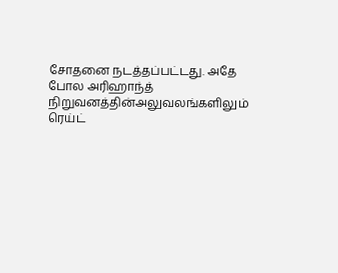சோதனை நடத்தப்பட்டது. அதே போல அரிஹாந்த் நிறுவனத்தின்அலுவலங்களிலும் ரெய்ட்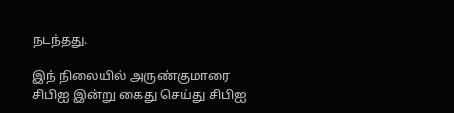நடந்தது.

இந் நிலையில் அருண்குமாரை சிபிஐ இன்று கைது செய்து சிபிஐ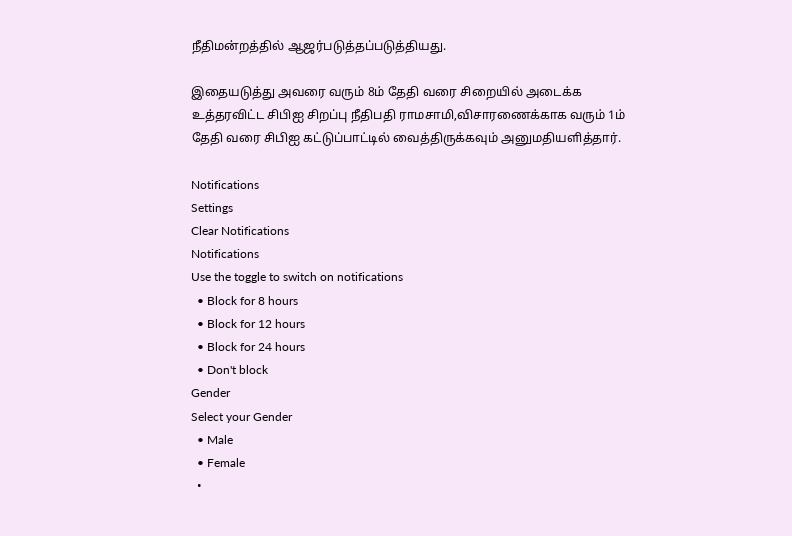நீதிமன்றத்தில் ஆஜர்படுத்தப்படுத்தியது.

இதையடுத்து அவரை வரும் 8ம் தேதி வரை சிறையில் அடைக்க உத்தரவிட்ட சிபிஐ சிறப்பு நீதிபதி ராமசாமி,விசாரணைக்காக வரும் 1ம் தேதி வரை சிபிஐ கட்டுப்பாட்டில் வைத்திருக்கவும் அனுமதியளித்தார்.

Notifications
Settings
Clear Notifications
Notifications
Use the toggle to switch on notifications
  • Block for 8 hours
  • Block for 12 hours
  • Block for 24 hours
  • Don't block
Gender
Select your Gender
  • Male
  • Female
  •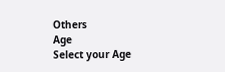Others
Age
Select your Age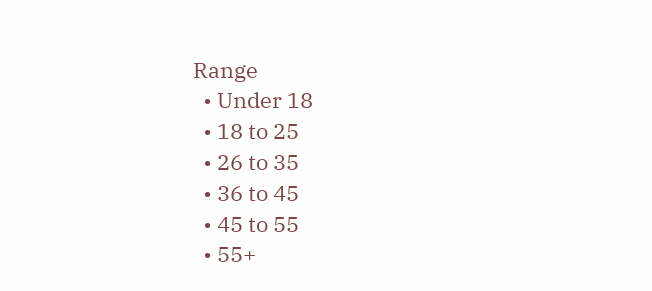Range
  • Under 18
  • 18 to 25
  • 26 to 35
  • 36 to 45
  • 45 to 55
  • 55+